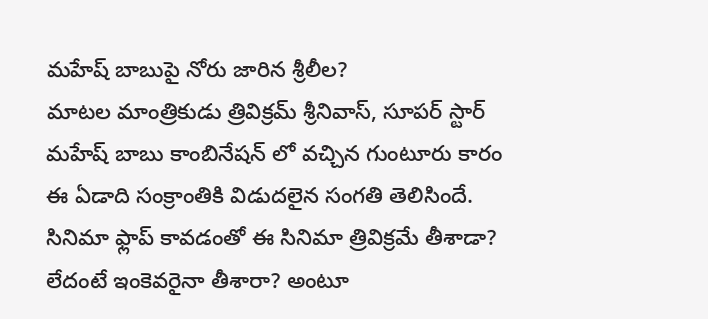మహేష్ బాబుపై నోరు జారిన శ్రీలీల?
మాటల మాంత్రికుడు త్రివిక్రమ్ శ్రీనివాస్, సూపర్ స్టార్ మహేష్ బాబు కాంబినేషన్ లో వచ్చిన గుంటూరు కారం ఈ ఏడాది సంక్రాంతికి విడుదలైన సంగతి తెలిసిందే. సినిమా ఫ్లాప్ కావడంతో ఈ సినిమా త్రివిక్రమే తీశాడా? లేదంటే ఇంకెవరైనా తీశారా? అంటూ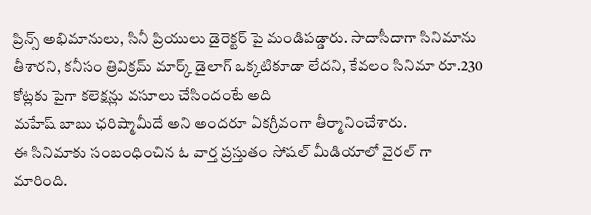ప్రిన్స్ అభిమానులు, సినీ ప్రియులు డైరెక్టర్ పై మండిపడ్డారు. సాదాసీదాగా సినిమాను తీశారని, కనీసం త్రివిక్రమ్ మార్క్ డైలాగ్ ఒక్కటికూడా లేదని, కేవలం సినిమా రూ.230 కోట్లకు పైగా కలెక్షన్లు వసూలు చేసిందంటే అది
మహేష్ బాబు ఛరిష్మామీదే అని అందరూ ఏకగ్రీవంగా తీర్మానించేశారు.
ఈ సినిమాకు సంబంధించిన ఓ వార్త ప్రస్తుతం సోషల్ మీడియాలో వైరల్ గా మారింది.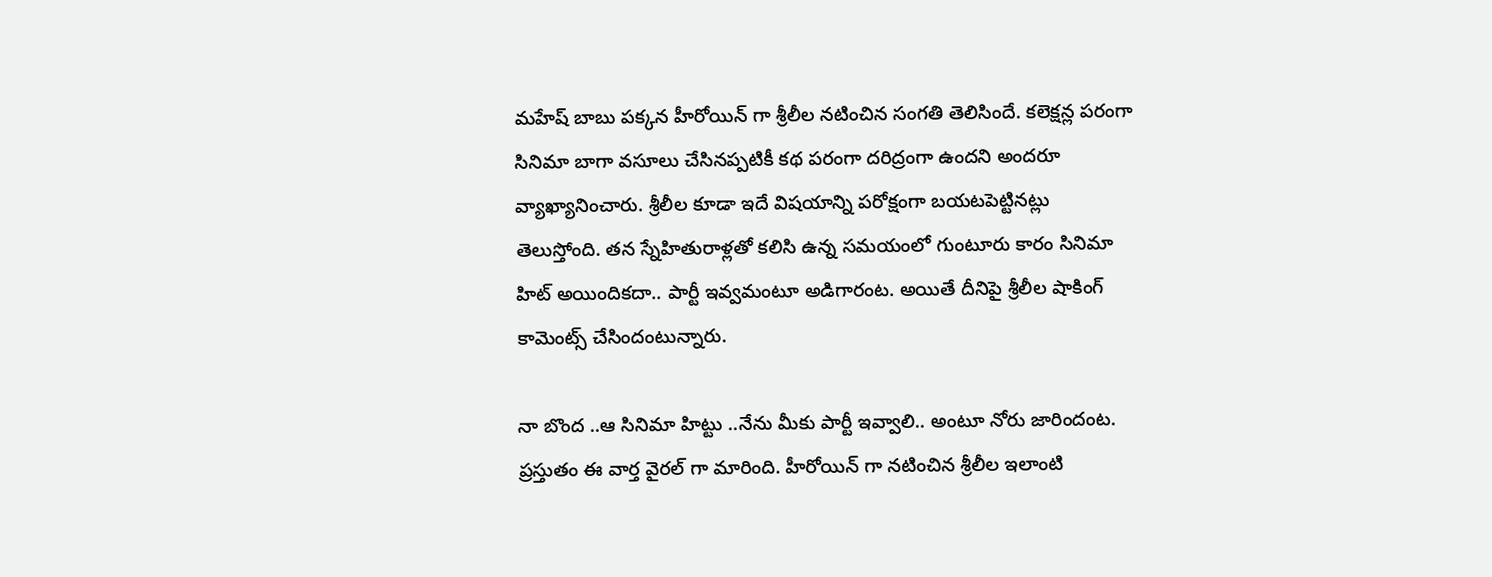మహేష్ బాబు పక్కన హీరోయిన్ గా శ్రీలీల నటించిన సంగతి తెలిసిందే. కలెక్షన్ల పరంగా సినిమా బాగా వసూలు చేసినప్పటికీ కథ పరంగా దరిద్రంగా ఉందని అందరూ వ్యాఖ్యానించారు. శ్రీలీల కూడా ఇదే విషయాన్ని పరోక్షంగా బయటపెట్టినట్లు తెలుస్తోంది. తన స్నేహితురాళ్లతో కలిసి ఉన్న సమయంలో గుంటూరు కారం సినిమా హిట్ అయిందికదా.. పార్టీ ఇవ్వమంటూ అడిగారంట. అయితే దీనిపై శ్రీలీల షాకింగ్ కామెంట్స్ చేసిందంటున్నారు.

నా బొంద ..ఆ సినిమా హిట్టు ..నేను మీకు పార్టీ ఇవ్వాలి.. అంటూ నోరు జారిందంట. ప్రస్తుతం ఈ వార్త వైరల్ గా మారింది. హీరోయిన్ గా నటించిన శ్రీలీల ఇలాంటి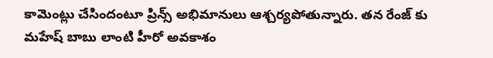కామెంట్లు చేసిందంటూ ప్రిన్స్ అభిమానులు ఆశ్చర్యపోతున్నారు. తన రేంజ్ కు మహేష్ బాబు లాంటి హీరో అవకాశం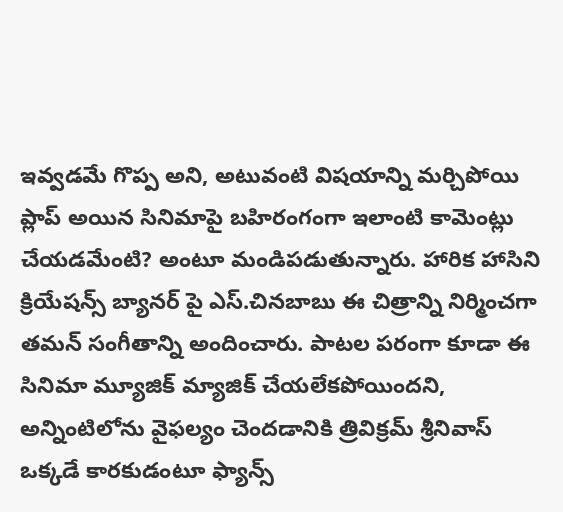ఇవ్వడమే గొప్ప అని, అటువంటి విషయాన్ని మర్చిపోయి ప్లాప్ అయిన సినిమాపై బహిరంగంగా ఇలాంటి కామెంట్లు చేయడమేంటి? అంటూ మండిపడుతున్నారు. హారిక హాసిని క్రియేషన్స్ బ్యానర్ పై ఎస్.చినబాబు ఈ చిత్రాన్ని నిర్మించగా తమన్ సంగీతాన్ని అందించారు. పాటల పరంగా కూడా ఈ సినిమా మ్యూజిక్ మ్యాజిక్ చేయలేకపోయిందని, అన్నింటిలోను వైఫల్యం చెందడానికి త్రివిక్రమ్ శ్రీనివాస్ ఒక్కడే కారకుడంటూ ఫ్యాన్స్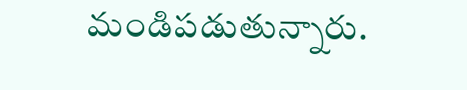మండిపడుతున్నారు.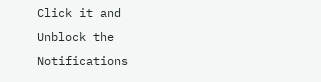Click it and Unblock the Notifications